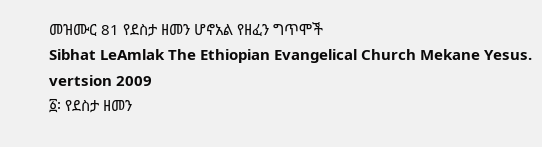መዝሙር 81 የደስታ ዘመን ሆኖአል የዘፈን ግጥሞች
Sibhat LeAmlak The Ethiopian Evangelical Church Mekane Yesus. vertsion 2009
፩፡ የደስታ ዘመን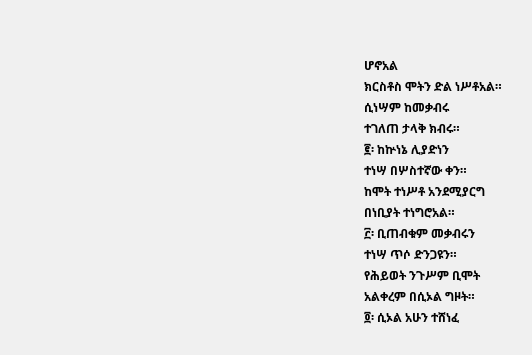ሆኖአል
ክርስቶስ ሞትን ድል ነሥቶአል።
ሲነሣም ከመቃብሩ
ተገለጠ ታላቅ ክብሩ።
፪፡ ከኵነኔ ሊያድነን
ተነሣ በሦስተኛው ቀን።
ከሞት ተነሥቶ አንደሚያርግ
በነቢያት ተነግሮአል።
፫፡ ቢጠብቁም መቃብሩን
ተነሣ ጥሶ ድንጋዩን።
የሕይወት ንጉሥም ቢሞት
አልቀረም በሲኦል ግዞት።
፬፡ ሲኦል አሁን ተሸነፈ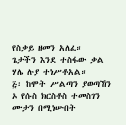የስቃይ ዘመን አለፈ።
ጌታችን እንደ ተስፋው ቃል
ሃሌ ሉያ ተነሥቶአል።
፭፡ ከሞት ሥልጣን ያወጣኸን
ኦ የሱስ ክርስቶስ ተመስገን
ሙታን በሚነሡበት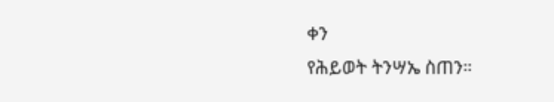ቀን
የሕይወት ትንሣኤ ስጠን።